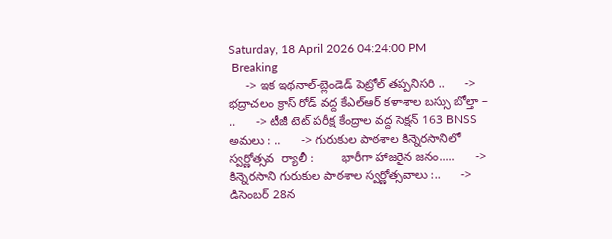Saturday, 18 April 2026 04:24:00 PM
 Breaking
     -> ఇక ఇథనాల్-బ్లెండెడ్ పెట్రోల్ తప్పనిసరి ..      -> భద్రాచలం క్రాస్ రోడ్ వద్ద కేఎల్ఆర్ కళాశాల బస్సు బోల్తా – ..      -> టీజీ టెట్ పరీక్ష కేంద్రాల వద్ద సెక్షన్ 163 BNSS అమలు : ..      -> గురుకుల పాఠశాల కిన్నెరసానిలో  స్వర్ణోత్సవ  ర్యాలీ :        భారీగా హాజరైన జనం.....      -> కిన్నెరసాని గురుకుల పాఠశాల స్వర్ణోత్సవాలు :..      -> డిసెంబర్ 28న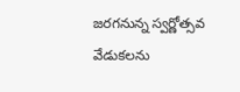జరగనున్న స్వర్ణోత్సవ వేడుకలను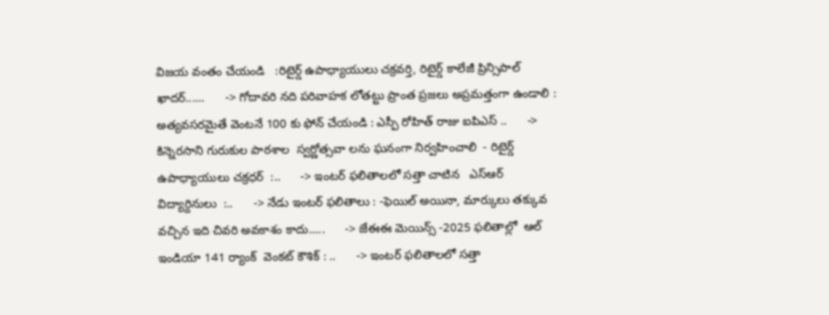విజయ వంతం చేయండి   :రిటైర్డ్ ఉపాధ్యాయులు చక్రవర్తి, రిటైర్డ్ కాలేజీ ప్రిన్సిపాల్ ఖాదర్......      -> గోదావరి నది పరివాహక లోతట్టు ప్రాంత ప్రజలు అప్రమత్తంగా ఉండాలి : అత్యవసరమైతే వెంటనే 100 కు ఫోన్ చేయండి : ఎస్పీ రోహిత్ రాజు ఐపిఎస్ ..      -> కిన్నెరసాని గురుకుల పాఠశాల  స్వర్ణోత్సవా లను ఘనంగా నిర్వహించాలి  - రిటైర్డ్ ఉపాధ్యాయులు చక్రధర్  :..      -> ఇంటర్ ఫలితాలలో సత్తా చాటిన   ఎస్ఆర్ విద్యార్దినులు  :..      -> నేడు ఇంటర్ ఫలితాలు : -ఫెయిల్ అయినా, మార్కులు తక్కువ వచ్చిన ఇది చివరి అవకాశం కాదు.....      -> జేఈఈ మెయిన్స్ -2025 ఫలితాల్లో  ఆల్ ఇండియా 141 ర్యాంక్  వెంకట్ కౌశిక్ : ..      -> ఇంటర్ ఫలితాలలో సత్తా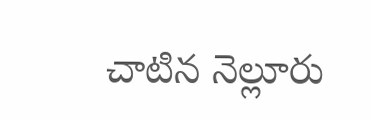చాటిన నెల్లూరు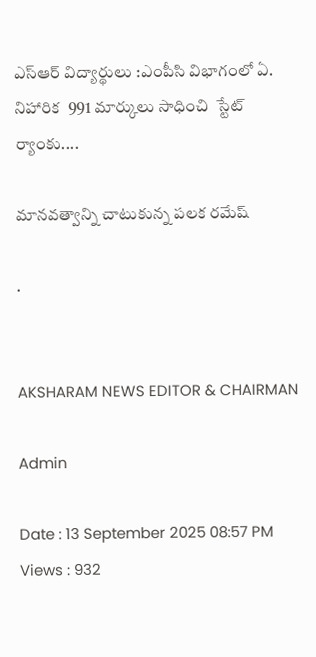ఎస్ఆర్ విద్యార్థులు :ఎంపీసి విభాగంలో ఏ. నిహారిక  991 మార్కులు సాధించి  స్టేట్ ర్యాంకు....

మానవత్వాన్ని చాటుకున్న పలక రమేష్

.


AKSHARAM NEWS EDITOR & CHAIRMAN

Admin

Date : 13 September 2025 08:57 PM Views : 932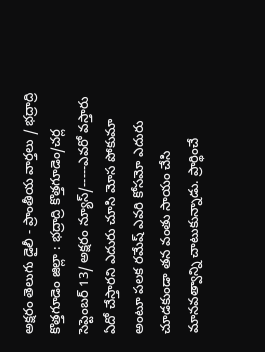అక్షరం తెలుగు డైలీ - ప్రాంతీయ వార్తలు / భద్రాద్రి కొత్తగూడెం జిల్లా : భద్రాద్రి కొత్తగూడెం/చర్ల సెప్టెంబర్ 13/ అక్షరం న్యూస్/-----ఎవరో వస్తారు ఏదో చేస్తారని ఎదురు చూసి మోస పోకుమా అంటూ పలక రమేష్ ఎవరి కోసమో ఎదురు చూడకుండా తన వంతు సాయం చేసి మానవత్వాన్ని చాటుకున్నాడు. ప్రార్థించే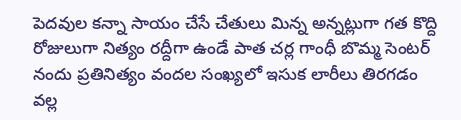పెదవుల కన్నా సాయం చేసే చేతులు మిన్న అన్నట్లుగా గత కొద్ది రోజులుగా నిత్యం రద్దీగా ఉండే పాత చర్ల గాంధీ బొమ్మ సెంటర్ నందు ప్రతినిత్యం వందల సంఖ్యలో ఇసుక లారీలు తిరగడం వల్ల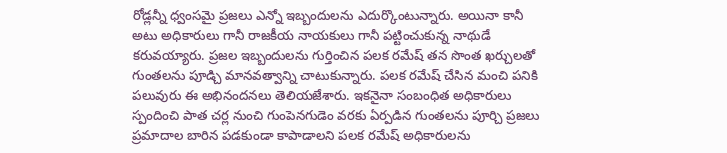రోడ్లన్నీ ధ్వంసమై ప్రజలు ఎన్నో ఇబ్బందులను ఎదుర్కొంటున్నారు. అయినా కానీ అటు అధికారులు గానీ రాజకీయ నాయకులు గానీ పట్టించుకున్న నాథుడే కరువయ్యారు. ప్రజల ఇబ్బందులను గుర్తించిన పలక రమేష్ తన సొంత ఖర్చులతో గుంతలను పూడ్చి మానవత్వాన్ని చాటుకున్నారు. పలక రమేష్ చేసిన మంచి పనికి పలువురు ఈ అభినందనలు తెలియజేశారు. ఇకనైనా సంబంధిత అధికారులు స్పందించి పాత చర్ల నుంచి గుంపెనగుడెం వరకు ఏర్పడిన గుంతలను పూర్చి ప్రజలు ప్రమాదాల బారిన పడకుండా కాపాడాలని పలక రమేష్ అధికారులను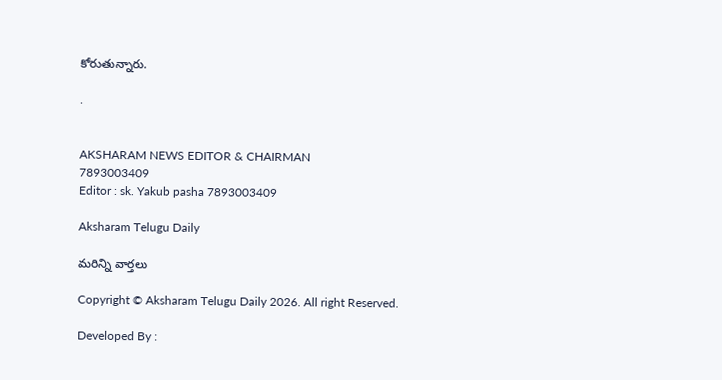కోరుతున్నారు.

.


AKSHARAM NEWS EDITOR & CHAIRMAN
7893003409
Editor : sk. Yakub pasha 7893003409

Aksharam Telugu Daily

మరిన్ని వార్తలు

Copyright © Aksharam Telugu Daily 2026. All right Reserved.

Developed By :